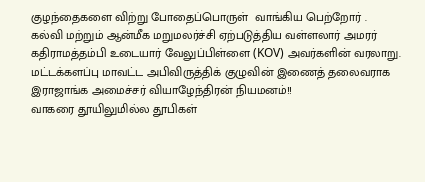குழந்தைகளை விற்று போதைப்பொருள்  வாங்கிய பெற்றோர் .
கல்வி மற்றும் ஆன்மீக மறுமலர்ச்சி ஏற்படுத்திய வள்ளலார் அமரர் கதிராமத்தம்பி உடையார் வேலுப்பிள்ளை (KOV) அவர்களின் வரலாறு.
மட்டக்களப்பு மாவட்ட அபிவிருத்திக் குழுவின் இணைத் தலைவராக இராஜாங்க அமைச்சர் வியாழேந்திரன் நியமனம்!!
வாகரை தூயிலுமில்ல தூபிகள்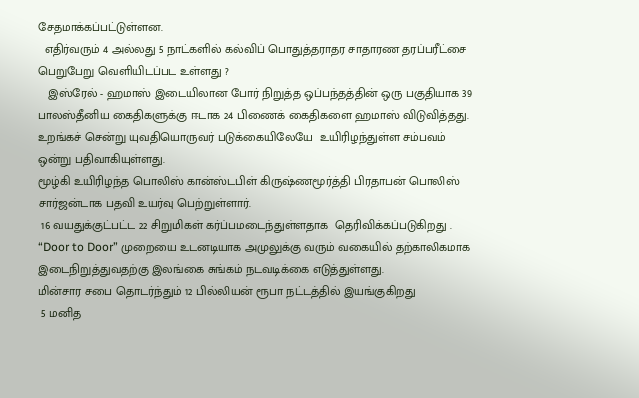சேதமாக்கப்பட்டுள்ளன.
  எதிர்வரும் 4 அல்லது 5 நாட்களில் கல்விப் பொதுத்தராதர சாதாரண தரப்பரீட்சை பெறுபேறு வெளியிடப்பட உள்ளது ?
   இஸ்ரேல் - ஹமாஸ் இடையிலான போர் நிறுத்த ஒப்பந்தத்தின் ஒரு பகுதியாக 39 பாலஸ்தீனிய கைதிகளுக்கு ஈடாக 24 பிணைக் கைதிகளை ஹமாஸ் விடுவித்தது.
உறங்கச் சென்று யுவதியொருவர் படுக்கையிலேயே  உயிரிழந்துள்ள சம்பவம் ஒன்று பதிவாகியுள்ளது.
மூழ்கி உயிரிழந்த பொலிஸ் கான்ஸ்டபிள் கிருஷ்ணமூர்த்தி பிரதாபன் பொலிஸ் சார்ஜன்டாக பதவி உயர்வு பெற்றுள்ளார்.
 16 வயதுக்குட்பட்ட 22 சிறுமிகள் கர்ப்பமடைந்துள்ளதாக  தெரிவிக்கப்படுகிறது .
“Door to Door” முறையை உடனடியாக அமுலுக்கு வரும் வகையில் தற்காலிகமாக இடைநிறுத்துவதற்கு இலங்கை சுங்கம் நடவடிக்கை எடுத்துள்ளது.
மின்சார சபை தொடர்ந்தும் 12 பில்லியன் ரூபா நட்டத்தில் இயங்குகிறது
 5 மனித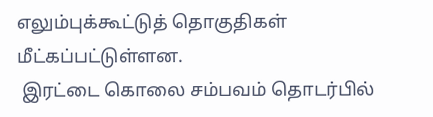எலும்புக்கூட்டுத் தொகுதிகள் மீட்கப்பட்டுள்ளன.
 இரட்டை கொலை சம்பவம் தொடர்பில்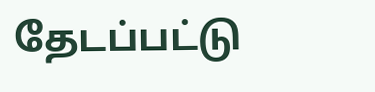தேடப்பட்டு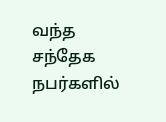வந்த சந்தேக நபர்களில்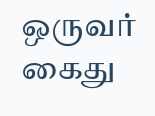ஒருவர்    கைது